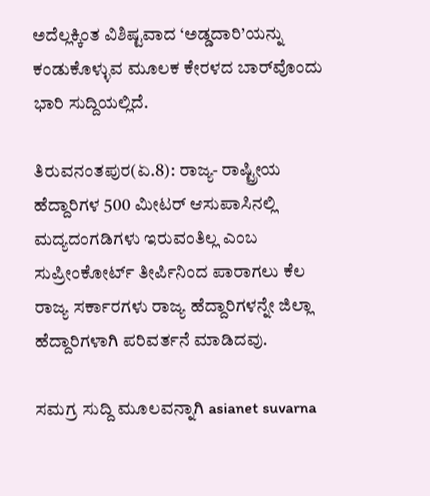ಅದೆಲ್ಲಕ್ಕಿಂತ ವಿಶಿಷ್ಟವಾದ ‘ಅಡ್ಡದಾರಿ’ಯನ್ನು ಕಂಡುಕೊಳ್ಳುವ ಮೂಲಕ ಕೇರಳದ ಬಾರ್‌ವೊಂದು ಭಾರಿ ಸುದ್ದಿಯಲ್ಲಿದೆ.

ತಿರುವನಂತಪುರ(ಏ.8): ರಾಜ್ಯ- ರಾಷ್ಟ್ರೀಯ ಹೆದ್ದಾರಿಗಳ 500 ಮೀಟರ್ ಆಸುಪಾಸಿನಲ್ಲಿ ಮದ್ಯದಂಗಡಿಗಳು ಇರುವಂತಿಲ್ಲ ಎಂಬ ಸುಪ್ರೀಂಕೋರ್ಟ್ ತೀರ್ಪಿನಿಂದ ಪಾರಾಗಲು ಕೆಲ ರಾಜ್ಯ ಸರ್ಕಾರಗಳು ರಾಜ್ಯ ಹೆದ್ದಾರಿಗಳನ್ನೇ ಜಿಲ್ಲಾ ಹೆದ್ದಾರಿಗಳಾಗಿ ಪರಿವರ್ತನೆ ಮಾಡಿದವು.

ಸಮಗ್ರ ಸುದ್ದಿ ಮೂಲವನ್ನಾಗಿ asianet suvarna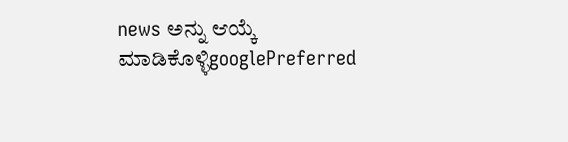news ಅನ್ನು ಆಯ್ಕೆ ಮಾಡಿಕೊಳ್ಳಿgooglePreferred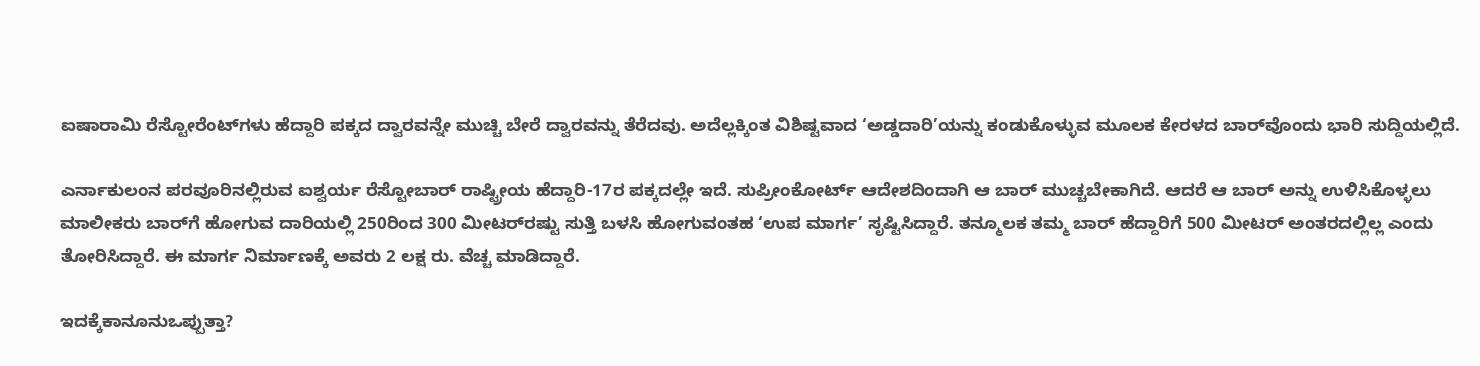ಐಷಾರಾಮಿ ರೆಸ್ಟೋರೆಂಟ್‌ಗಳು ಹೆದ್ದಾರಿ ಪಕ್ಕದ ದ್ವಾರವನ್ನೇ ಮುಚ್ಚಿ ಬೇರೆ ದ್ವಾರವನ್ನು ತೆರೆದವು. ಅದೆಲ್ಲಕ್ಕಿಂತ ವಿಶಿಷ್ಟವಾದ ‘ಅಡ್ಡದಾರಿ’ಯನ್ನು ಕಂಡುಕೊಳ್ಳುವ ಮೂಲಕ ಕೇರಳದ ಬಾರ್‌ವೊಂದು ಭಾರಿ ಸುದ್ದಿಯಲ್ಲಿದೆ.

ಎರ್ನಾಕುಲಂನ ಪರವೂರಿನಲ್ಲಿರುವ ಐಶ್ವರ್ಯ ರೆಸ್ಟೋಬಾರ್ ರಾಷ್ಟ್ರೀಯ ಹೆದ್ದಾರಿ-17ರ ಪಕ್ಕದಲ್ಲೇ ಇದೆ. ಸುಪ್ರೀಂಕೋರ್ಟ್ ಆದೇಶದಿಂದಾಗಿ ಆ ಬಾರ್ ಮುಚ್ಚಬೇಕಾಗಿದೆ. ಆದರೆ ಆ ಬಾರ್ ಅನ್ನು ಉಳಿಸಿಕೊಳ್ಳಲು ಮಾಲೀಕರು ಬಾರ್‌ಗೆ ಹೋಗುವ ದಾರಿಯಲ್ಲಿ 250ರಿಂದ 300 ಮೀಟರ್‌ರಷ್ಟು ಸುತ್ತಿ ಬಳಸಿ ಹೋಗುವಂತಹ ‘ಉಪ ಮಾರ್ಗ’ ಸೃಷ್ಟಿಸಿದ್ದಾರೆ. ತನ್ಮೂಲಕ ತಮ್ಮ ಬಾರ್ ಹೆದ್ದಾರಿಗೆ 500 ಮೀಟರ್ ಅಂತರದಲ್ಲಿಲ್ಲ ಎಂದು ತೋರಿಸಿದ್ದಾರೆ. ಈ ಮಾರ್ಗ ನಿರ್ಮಾಣಕ್ಕೆ ಅವರು 2 ಲಕ್ಷ ರು. ವೆಚ್ಚ ಮಾಡಿದ್ದಾರೆ.

ಇದಕ್ಕೆಕಾನೂನುಒಪ್ಪುತ್ತಾ?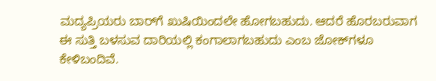ಮದ್ಯಪ್ರಿಯರು ಬಾರ್‌ಗೆ ಖುಷಿಯಿಂದಲೇ ಹೋಗಬಹುದು. ಆದರೆ ಹೊರಬರುವಾಗ ಈ ಸುತ್ತಿ ಬಳಸುವ ದಾರಿಯಲ್ಲಿ ಕಂಗಾಲಾಗಬಹುದು ಎಂಬ ಜೋಕ್‌ಗಳೂ ಕೇಳಿಬಂದಿವೆ.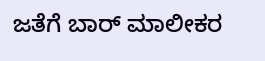ಜತೆಗೆ ಬಾರ್ ಮಾಲೀಕರ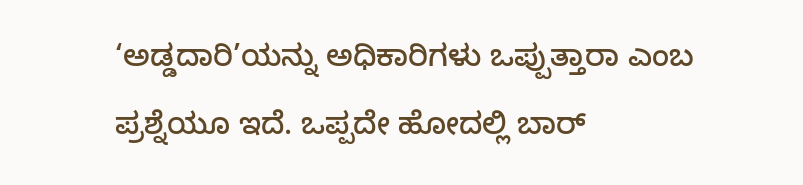‘ಅಡ್ಡದಾರಿ’ಯನ್ನು ಅಧಿಕಾರಿಗಳು ಒಪ್ಪುತ್ತಾರಾ ಎಂಬ ಪ್ರಶ್ನೆಯೂ ಇದೆ. ಒಪ್ಪದೇ ಹೋದಲ್ಲಿ ಬಾರ್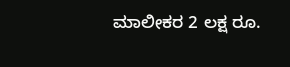ಮಾಲೀಕರ 2 ಲಕ್ಷ ರೂ.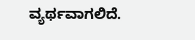ವ್ಯರ್ಥವಾಗಲಿದೆ.